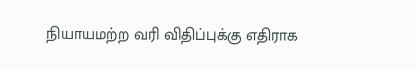நியாயமற்ற வரி விதிப்புக்கு எதிராக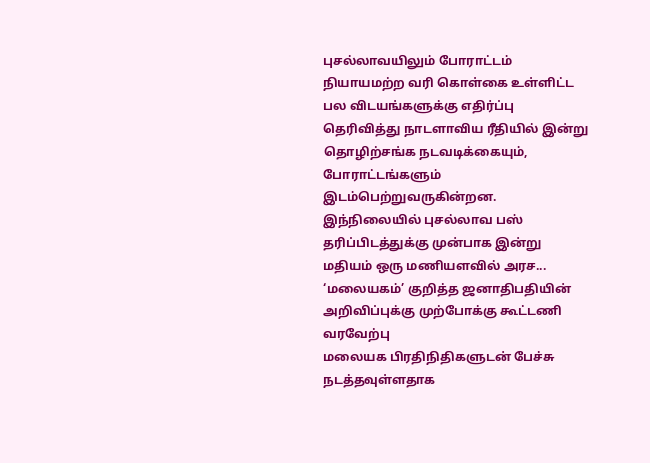புசல்லாவயிலும் போராட்டம்
நியாயமற்ற வரி கொள்கை உள்ளிட்ட பல விடயங்களுக்கு எதிர்ப்பு தெரிவித்து நாடளாவிய ரீதியில் இன்று தொழிற்சங்க நடவடிக்கையும், போராட்டங்களும் இடம்பெற்றுவருகின்றன.
இந்நிலையில் புசல்லாவ பஸ் தரிப்பிடத்துக்கு முன்பாக இன்று மதியம் ஒரு மணியளவில் அரச...
‘மலையகம்’ குறித்த ஜனாதிபதியின் அறிவிப்புக்கு முற்போக்கு கூட்டணி வரவேற்பு
மலையக பிரதிநிதிகளுடன் பேச்சு நடத்தவுள்ளதாக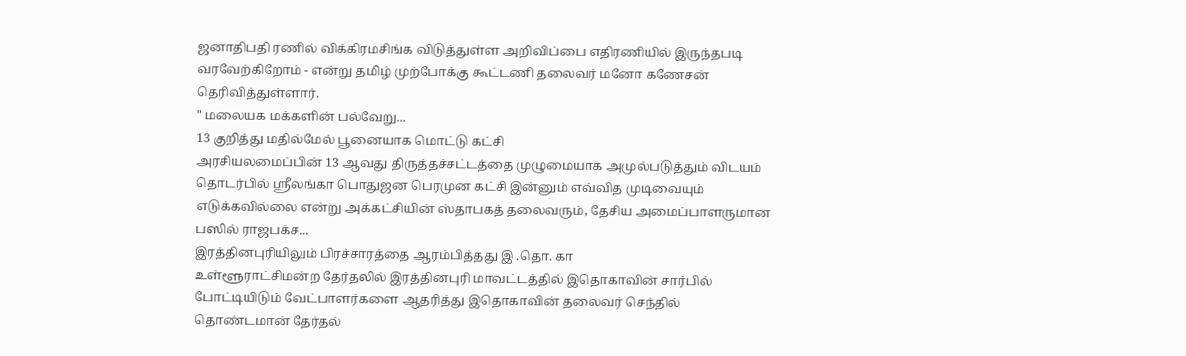ஜனாதிபதி ரணில் விக்கிரமசிங்க விடுத்துள்ள அறிவிப்பை எதிரணியில் இருந்தபடி வரவேற்கிறோம் - என்று தமிழ் முற்போக்கு கூட்டணி தலைவர் மனோ கணேசன் தெரிவித்துள்ளார்.
" மலையக மக்களின் பல்வேறு...
13 குறித்து மதில்மேல் பூனையாக மொட்டு கட்சி
அரசியலமைப்பின் 13 ஆவது திருத்தச்சட்டத்தை முழுமையாக அமுல்படுத்தும் விடயம் தொடர்பில் ஶ்ரீலங்கா பொதுஜன பெரமுன கட்சி இன்னும் எவ்வித முடிவையும் எடுக்கவில்லை என்று அக்கட்சியின் ஸ்தாபகத் தலைவரும், தேசிய அமைப்பாளருமான பஸில் ராஜபக்ச...
இரத்தினபுரியிலும் பிரச்சாரத்தை ஆரம்பித்தது இ .தொ. கா
உள்ளூராட்சிமன்ற தேர்தலில் இரத்தினபுரி மாவட்டத்தில் இதொகாவின் சார்பில் போட்டியிடும் வேட்பாளர்களை ஆதரித்து இதொகாவின் தலைவர் செந்தில் தொண்டமான் தேர்தல்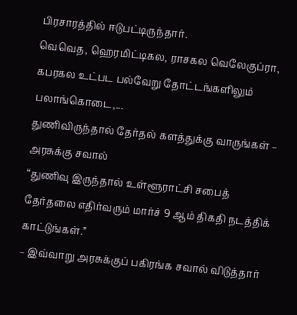பிரசாரத்தில் ஈடுபட்டிருந்தார்.
வெவெத, ஹெரமிட்டிகல, ராசகல வெலேகுப்ரா, கபரகல உட்பட பல்வேறு தோட்டங்களிலும் பலாங்கொடை,...
துணிவிருந்தால் தேர்தல் களத்துக்கு வாருங்கள் – அரசுக்கு சவால்
“துணிவு இருந்தால் உள்ளூராட்சி சபைத் தேர்தலை எதிர்வரும் மார்ச் 9 ஆம் திகதி நடத்திக் காட்டுங்கள்.”
– இவ்வாறு அரசுக்குப் பகிரங்க சவால் விடுத்தார்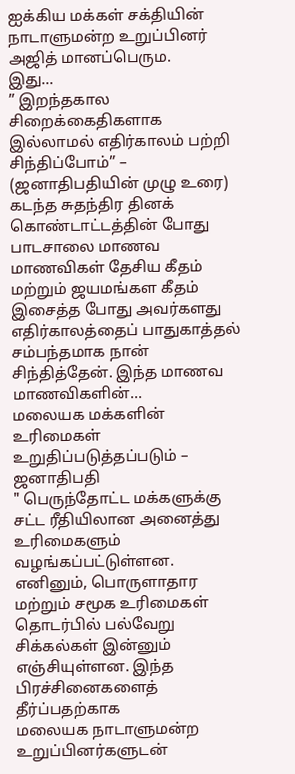ஐக்கிய மக்கள் சக்தியின் நாடாளுமன்ற உறுப்பினர் அஜித் மானப்பெரும.
இது...
” இறந்தகால சிறைக்கைதிகளாக இல்லாமல் எதிர்காலம் பற்றி சிந்திப்போம்” – (ஜனாதிபதியின் முழு உரை)
கடந்த சுதந்திர தினக் கொண்டாட்டத்தின் போது பாடசாலை மாணவ மாணவிகள் தேசிய கீதம் மற்றும் ஜயமங்கள கீதம் இசைத்த போது அவர்களது எதிர்காலத்தைப் பாதுகாத்தல் சம்பந்தமாக நான் சிந்தித்தேன். இந்த மாணவ மாணவிகளின்...
மலையக மக்களின் உரிமைகள் உறுதிப்படுத்தப்படும் – ஜனாதிபதி
" பெருந்தோட்ட மக்களுக்கு சட்ட ரீதியிலான அனைத்து உரிமைகளும் வழங்கப்பட்டுள்ளன. எனினும், பொருளாதார மற்றும் சமூக உரிமைகள் தொடர்பில் பல்வேறு சிக்கல்கள் இன்னும் எஞ்சியுள்ளன. இந்த பிரச்சினைகளைத் தீர்ப்பதற்காக
மலையக நாடாளுமன்ற உறுப்பினர்களுடன்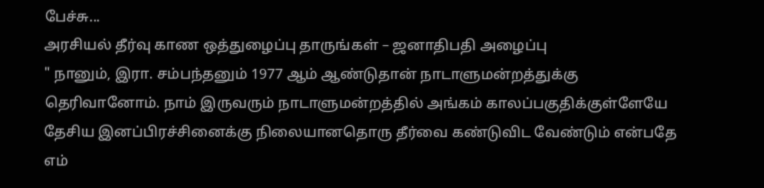பேச்சு...
அரசியல் தீர்வு காண ஒத்துழைப்பு தாருங்கள் – ஜனாதிபதி அழைப்பு
" நானும், இரா. சம்பந்தனும் 1977 ஆம் ஆண்டுதான் நாடாளுமன்றத்துக்கு தெரிவானோம். நாம் இருவரும் நாடாளுமன்றத்தில் அங்கம் காலப்பகுதிக்குள்ளேயே தேசிய இனப்பிரச்சினைக்கு நிலையானதொரு தீர்வை கண்டுவிட வேண்டும் என்பதே எம்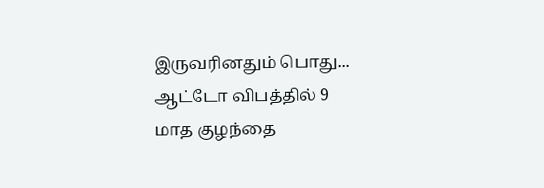இருவரினதும் பொது...
ஆட்டோ விபத்தில் 9 மாத குழந்தை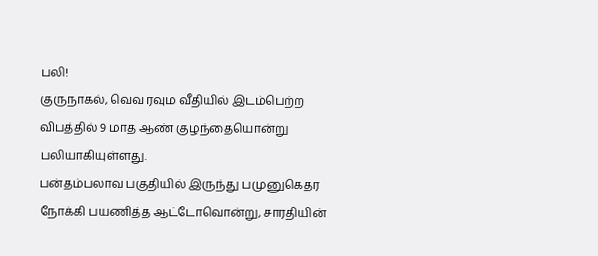பலி!
குருநாகல், வெவ ரவும வீதியில் இடம்பெற்ற விபத்தில் 9 மாத ஆண் குழந்தையொன்று பலியாகியுள்ளது.
பன்தம்பலாவ பகுதியில் இருந்து பமுனுகெதர நோக்கி பயணித்த ஆட்டோவொன்று, சாரதியின்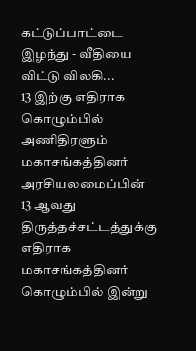கட்டுப்பாட்டை இழந்து - வீதியை விட்டு விலகி...
13 இற்கு எதிராக கொழும்பில் அணிதிரளும் மகாசங்கத்தினர்
அரசியலமைப்பின் 13 ஆவது திருத்தச்சட்டத்துக்கு எதிராக மகாசங்கத்தினர் கொழும்பில் இன்று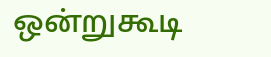ஒன்றுகூடி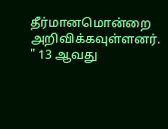தீர்மானமொன்றை அறிவிக்கவுள்ளனர்.
" 13 ஆவது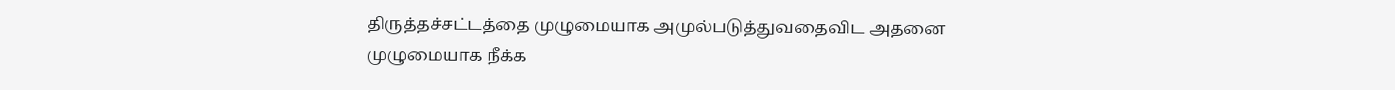திருத்தச்சட்டத்தை முழுமையாக அமுல்படுத்துவதைவிட அதனை முழுமையாக நீக்க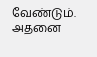வேண்டும். அதனை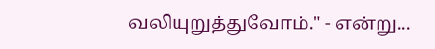வலியுறுத்துவோம்." - என்று...